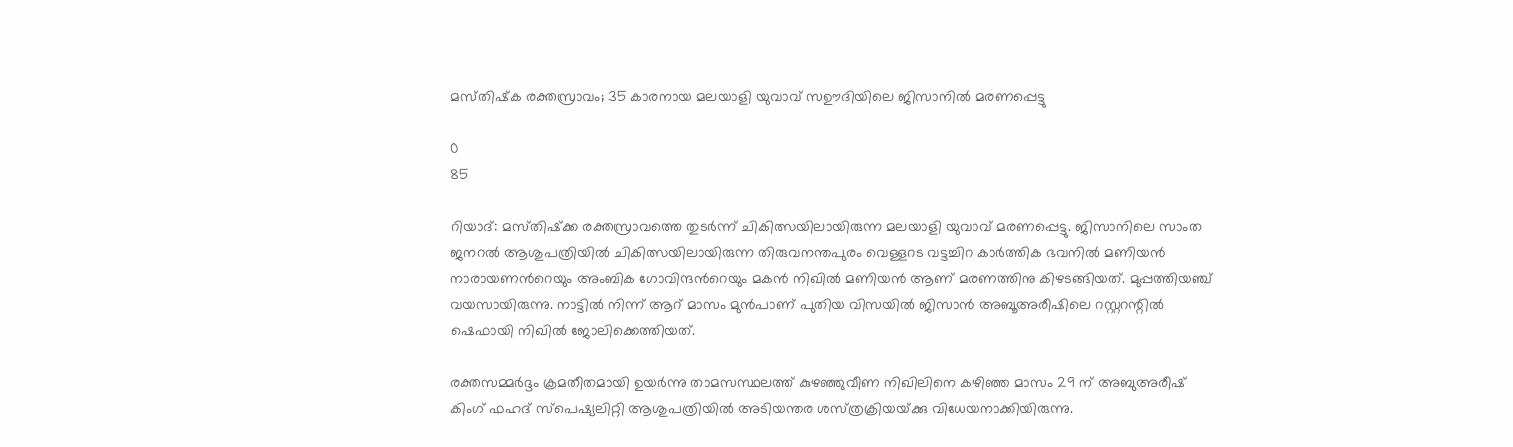മസ്‌തിഷ്‌ക രക്തസ്രാവം; 35 കാരനായ മലയാളി യുവാവ് സഊദിയിലെ ജിസാനിൽ മരണപ്പെട്ടു

0
85

റിയാദ്: മസ്‌തിഷ്‌ക്ക രക്തസ്രാവത്തെ തുടർന്ന് ചികിത്സയിലായിരുന്ന മലയാളി യുവാവ് മരണപ്പെട്ടു. ജിസാനിലെ സാംത ജനറൽ ആശുപത്രിയിൽ ചികിത്സയിലായിരുന്ന തിരുവനന്തപുരം വെള്ളറട വട്ടച്ചിറ കാർത്തിക ഭവനിൽ മണിയൻ നാരായണൻറെയും അംബിക ഗോവിന്ദൻറെയും മകൻ നിഖിൽ മണിയൻ ആണ് മരണത്തിനു കിഴടങ്ങിയത്. മുപ്പത്തിയഞ്ച് വയസായിരുന്നു. നാട്ടിൽ നിന്ന് ആറ് മാസം മുൻപാണ് പുതിയ വിസയിൽ ജിസാൻ അബൂഅരീഷിലെ റസ്റ്ററന്റിൽ ഷെഫായി നിഖിൽ ജോലിക്കെത്തിയത്.

രക്തസമ്മർദ്ദം ക്രമതീതമായി ഉയർന്നു താമസസ്ഥലത്ത് കുഴഞ്ഞുവീണ നിഖിലിനെ കഴിഞ്ഞ മാസം 29 ന് അബുഅരീഷ് കിംഗ് ഫഹദ് സ്‌പെഷ്യലിറ്റി ആശുപത്രിയിൽ അടിയന്തര ശസ്‌ത്രക്രിയയ്‌ക്കു വിധേയനാക്കിയിരുന്നു.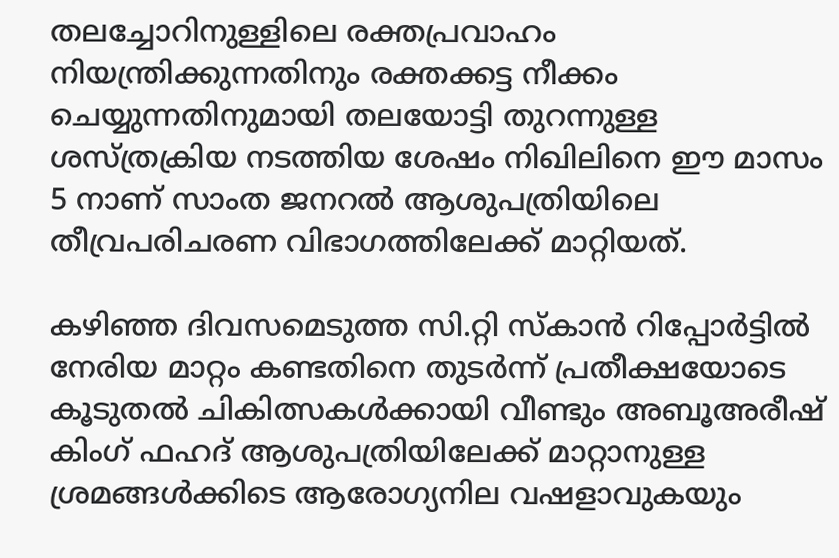തലച്ചോറിനുള്ളിലെ രക്തപ്രവാഹം നിയന്ത്രിക്കുന്നതിനും രക്തക്കട്ട നീക്കം ചെയ്യുന്നതിനുമായി തലയോട്ടി തുറന്നുള്ള ശസ്ത്രക്രിയ നടത്തിയ ശേഷം നിഖിലിനെ ഈ മാസം 5 നാണ് സാംത ജനറൽ ആശുപത്രിയിലെ തീവ്രപരിചരണ വിഭാഗത്തിലേക്ക് മാറ്റിയത്.

കഴിഞ്ഞ ദിവസമെടുത്ത സി.റ്റി സ്‌കാൻ റിപ്പോർട്ടിൽ നേരിയ മാറ്റം കണ്ടതിനെ തുടർന്ന് പ്രതീക്ഷയോടെ കൂടുതൽ ചികിത്സകൾക്കായി വീണ്ടും അബൂഅരീഷ് കിംഗ്‌ ഫഹദ് ആശുപത്രിയിലേക്ക് മാറ്റാനുള്ള ശ്രമങ്ങൾക്കിടെ ആരോഗ്യനില വഷളാവുകയും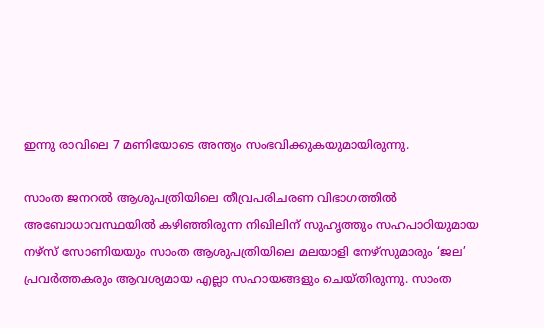ഇന്നു രാവിലെ 7 മണിയോടെ അന്ത്യം സംഭവിക്കുകയുമായിരുന്നു.

സാംത ജനറൽ ആശുപത്രിയിലെ തീവ്രപരിചരണ വിഭാഗത്തിൽ അബോധാവസ്ഥയിൽ കഴിഞ്ഞിരുന്ന നിഖിലിന് സുഹൃത്തും സഹപാഠിയുമായ നഴ്‌സ്‌ സോണിയയും സാംത ആശുപത്രിയിലെ മലയാളി നേഴ്‌സുമാരും ‘ജല’ പ്രവർത്തകരും ആവശ്യമായ എല്ലാ സഹായങ്ങളും ചെയ്തിരുന്നു. സാംത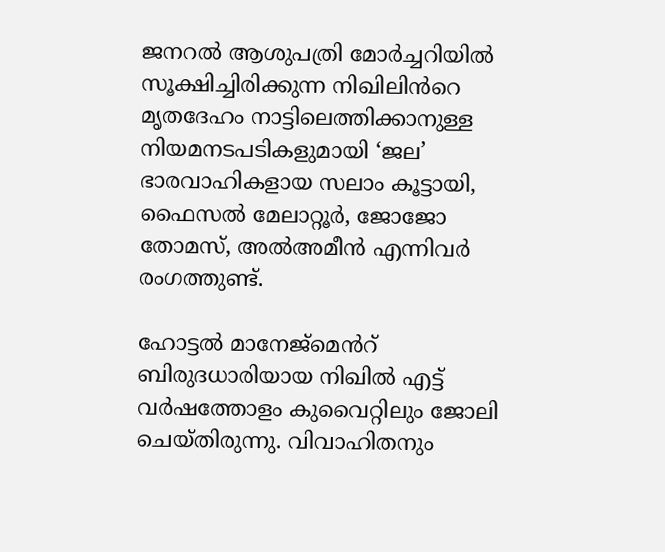ജനറൽ ആശുപത്രി മോർച്ചറിയിൽ സൂക്ഷിച്ചിരിക്കുന്ന നിഖിലിൻറെ മൃതദേഹം നാട്ടിലെത്തിക്കാനുള്ള നിയമനടപടികളുമായി ‘ജല’ ഭാരവാഹികളായ സലാം കൂട്ടായി, ഫൈസൽ മേലാറ്റൂർ, ജോജോ തോമസ്, അൽഅമീൻ എന്നിവർ രംഗത്തുണ്ട്.

ഹോട്ടൽ മാനേജ്‌മെൻറ് ബിരുദധാരിയായ നിഖിൽ എട്ട് വർഷത്തോളം കുവൈറ്റിലും ജോലി ചെയ്തിരുന്നു. വിവാഹിതനും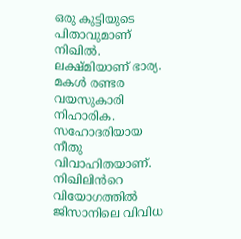ഒരു കുട്ടിയുടെ പിതാവുമാണ് നിഖിൽ. ലക്ഷ്‌മിയാണ് ഭാര്യ. മകൾ രണ്ടര വയസുകാരി നിഹാരിക. സഹോദരിയായ നീതു വിവാഹിതയാണ്. നിഖിലിൻറെ വിയോഗത്തിൽ ജിസാനിലെ വിവിധ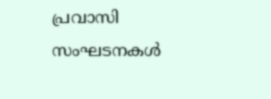പ്രവാസി സംഘടനകൾ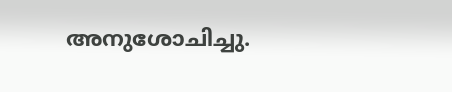അനുശോചിച്ചു.